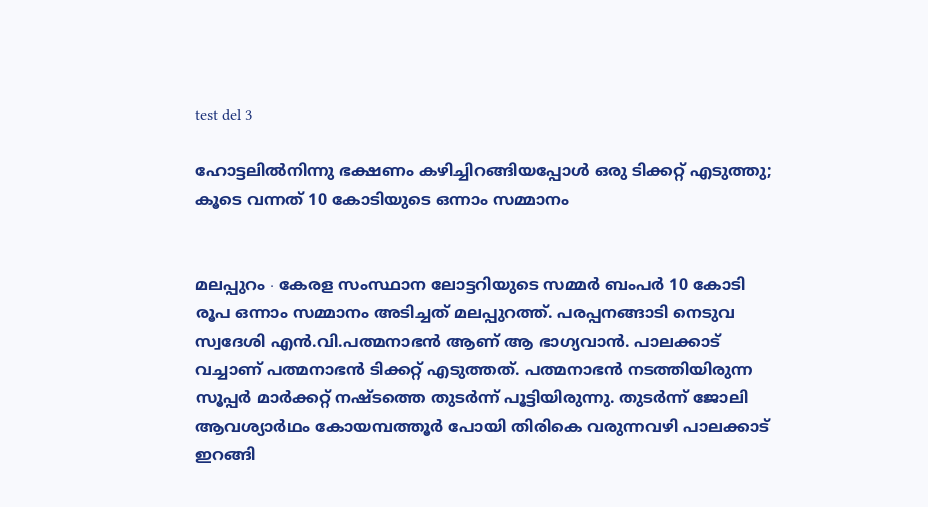test del 3

ഹോട്ടലിൽനിന്നു ഭക്ഷണം കഴിച്ചിറങ്ങിയപ്പോൾ ഒരു ടിക്കറ്റ് എടുത്തു; കൂടെ വന്നത് 10 കോടിയുടെ ഒന്നാം സമ്മാനം


മലപ്പുറം ∙ കേരള സംസ്ഥാന ലോട്ടറിയുടെ സമ്മർ ബംപർ 10 കോടി രൂപ ഒന്നാം സമ്മാനം അടിച്ചത് മലപ്പുറത്ത്. പരപ്പനങ്ങാടി നെടുവ സ്വദേശി എൻ.വി.പത്മനാഭൻ ആണ് ആ ഭാഗ്യവാൻ. പാലക്കാട് വച്ചാണ് പത്മനാഭൻ ടിക്കറ്റ് എടുത്തത്. പത്മനാഭൻ നടത്തിയിരുന്ന സൂപ്പർ മാർക്കറ്റ് നഷ്ടത്തെ തുടർന്ന് പൂട്ടിയിരുന്നു. തുടര്‍ന്ന് ജോലി ആവശ്യാർഥം കോയമ്പത്തൂർ പോയി തിരികെ വരുന്നവഴി പാലക്കാട് ഇറങ്ങി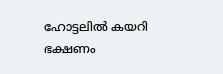ഹോട്ടലിൽ കയറി ഭക്ഷണം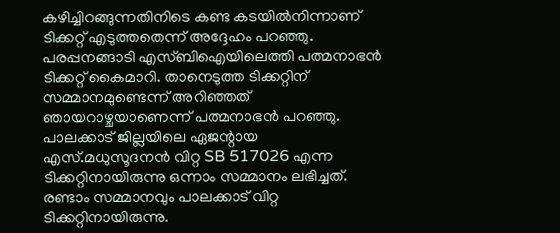കഴിച്ചിറങ്ങുന്നതിനിടെ കണ്ട കടയിൽനിന്നാണ് ടിക്കറ്റ് എടുത്തതെന്ന് അദ്ദേഹം പറ‍ഞ്ഞു. പരപ്പനങ്ങാടി എസ്‌ബിഐയിലെത്തി പത്മനാഭൻ ടിക്കറ്റ് കൈമാറി. താനെടുത്ത ടിക്കറ്റിന് സമ്മാനമുണ്ടെന്ന് അറിഞ്ഞത് ഞായറാഴ്ചയാണെന്ന് പത്മനാഭൻ പറഞ്ഞു. പാലക്കാട് ജില്ലയിലെ ഏജന്റായ എസ്.മധുസൂദനൻ വിറ്റ SB 517026 എന്ന ടിക്കറ്റിനായിരുന്നു ഒന്നാം സമ്മാനം ലഭിച്ചത്. രണ്ടാം സമ്മാനവും പാലക്കാട് വിറ്റ ടിക്കറ്റിനായിരുന്നു.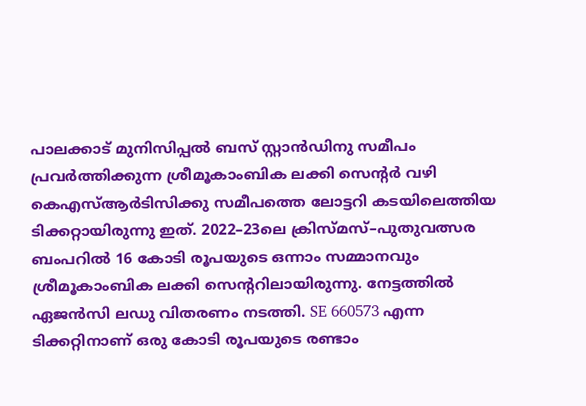പാലക്കാട് മുനിസിപ്പൽ ബസ് സ്റ്റാൻഡിനു സമീപം പ്രവർത്തിക്കുന്ന ശ്രീമൂകാംബിക ലക്കി സെന്റർ വഴി കെഎസ്ആർടിസിക്കു സമീപത്തെ ലോട്ടറി കടയിലെത്തിയ ടിക്കറ്റായിരുന്നു ഇത്. 2022–23ലെ ക്രിസ്മസ്–പുതുവത്സര ബംപറിൽ 16 കോടി രൂപയുടെ ഒന്നാം സമ്മാനവും ശ്രീമൂകാംബിക ലക്കി സെന്ററിലായിരുന്നു. നേട്ടത്തിൽ ഏജൻസി ലഡു വിതരണം നടത്തി. SE 660573 എന്ന ടിക്കറ്റിനാണ് ഒരു കോടി രൂപയുടെ രണ്ടാം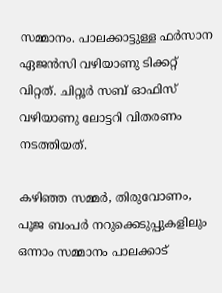സമ്മാനം. പാലക്കാട്ടുള്ള ഫർസാന ഏജൻസി വഴിയാണു ടിക്കറ്റ് വിറ്റത്. ചിറ്റൂർ സബ് ഓഫിസ് വഴിയാണു ലോട്ടറി വിതരണം നടത്തിയത്.

കഴിഞ്ഞ സമ്മർ, തിരുവോണം, പൂജ ബംപർ നറുക്കെടുപ്പുകളിലും ഒന്നാം സമ്മാനം പാലക്കാട്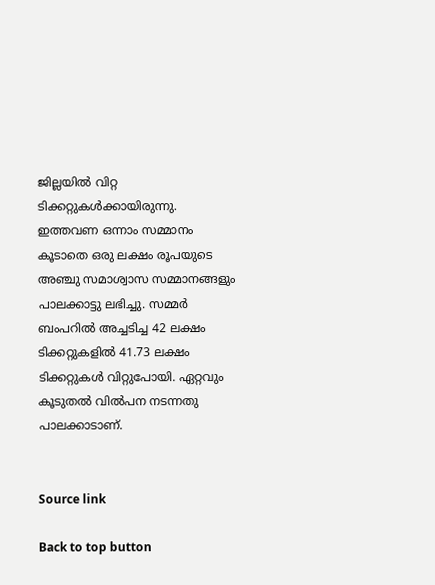ജില്ലയിൽ വിറ്റ ടിക്കറ്റുകൾക്കായിരുന്നു. ഇത്തവണ ഒന്നാം സമ്മാനം കൂടാതെ ഒരു ലക്ഷം രൂപയുടെ അഞ്ചു സമാശ്വാസ സമ്മാനങ്ങളും പാലക്കാട്ടു ലഭിച്ചു. സമ്മർ ബംപറിൽ അച്ചടിച്ച 42 ലക്ഷം ടിക്കറ്റുകളിൽ 41.73 ലക്ഷം ടിക്കറ്റുകൾ വിറ്റുപോയി. ഏറ്റവും കൂടുതൽ വിൽപന നടന്നതു പാലക്കാടാണ്.


Source link

Back to top button